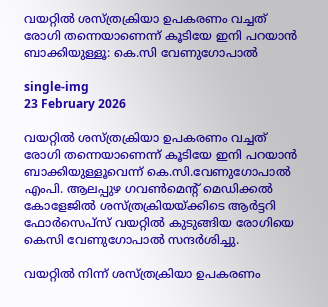വയറ്റില്‍ ശസ്ത്രക്രിയാ ഉപകരണം വച്ചത് രോഗി തന്നെയാണെന്ന് കൂടിയേ ഇനി പറയാന്‍ ബാക്കിയുള്ളൂ: കെ.സി വേണുഗോപാല്‍

single-img
23 February 2026

വയറ്റില്‍ ശസ്ത്രക്രിയാ ഉപകരണം വച്ചത് രോഗി തന്നെയാണെന്ന് കൂടിയേ ഇനി പറയാന്‍ ബാക്കിയുള്ളൂവെന്ന് കെ.സി.വേണുഗോപാല്‍ എംപി. ആലപ്പുഴ ഗവണ്‍മെന്റ് മെഡിക്കല്‍ കോളേജില്‍ ശസ്ത്രക്രിയയ്ക്കിടെ ആര്‍ട്ടറി ഫോര്‍സെപ്‌സ് വയറ്റില്‍ കുടുങ്ങിയ രോഗിയെ കെസി വേണുഗോപാല്‍ സന്ദര്‍ശിച്ചു.

വയറ്റില്‍ നിന്ന് ശസ്ത്രക്രിയാ ഉപകരണം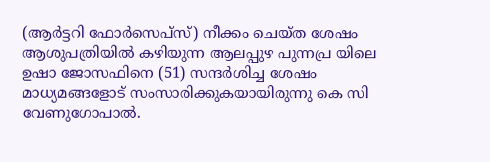(ആര്‍ട്ടറി ഫോര്‍സെപ്‌സ്) നീക്കം ചെയ്ത ശേഷം ആശുപത്രിയില്‍ കഴിയുന്ന ആലപ്പുഴ പുന്നപ്ര യിലെ ഉഷാ ജോസഫിനെ (51) സന്ദര്‍ശിച്ച ശേഷം മാധ്യമങ്ങളോട് സംസാരിക്കുകയായിരുന്നു കെ സി വേണുഗോപാല്‍.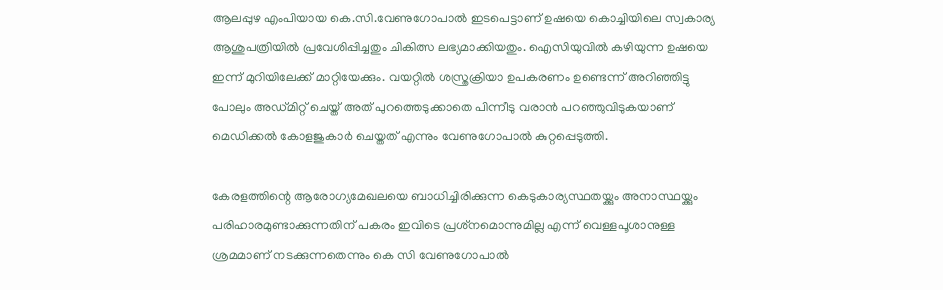ആലപ്പുഴ എംപിയായ കെ.സി.വേണുഗോപാല്‍ ഇടപെട്ടാണ് ഉഷയെ കൊച്ചിയിലെ സ്വകാര്യ ആശുപത്രിയില്‍ പ്രവേശിപ്പിച്ചതും ചികിത്സ ലഭ്യമാക്കിയതും. ഐസിയുവില്‍ കഴിയുന്ന ഉഷയെ ഇന്ന് മുറിയിലേക്ക് മാറ്റിയേക്കും. വയറ്റില്‍ ശസ്ത്രക്രിയാ ഉപകരണം ഉണ്ടെന്ന് അറിഞ്ഞിട്ടു പോലും അഡ്മിറ്റ് ചെയ്ത് അത് പുറത്തെടുക്കാതെ പിന്നീടു വരാന്‍ പറഞ്ഞുവിടുകയാണ് മെഡിക്കല്‍ കോളജുകാര്‍ ചെയ്തത് എന്നും വേണുഗോപാല്‍ കുറ്റപ്പെടുത്തി.

കേരളത്തിന്റെ ആരോഗ്യമേഖലയെ ബാധിച്ചിരിക്കുന്ന കെടുകാര്യസ്ഥതയ്ക്കും അനാസ്ഥയ്ക്കും പരിഹാരമുണ്ടാക്കുന്നതിന് പകരം ഇവിടെ പ്രശ്‌നമൊന്നുമില്ല എന്ന് വെള്ളപൂശാനുള്ള ശ്രമമാണ് നടക്കുന്നതെന്നും കെ സി വേണുഗോപാല്‍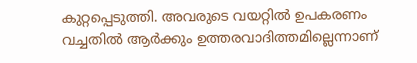കുറ്റപ്പെടുത്തി. അവരുടെ വയറ്റില്‍ ഉപകരണം വച്ചതില്‍ ആര്‍ക്കും ഉത്തരവാദിത്തമില്ലെന്നാണ്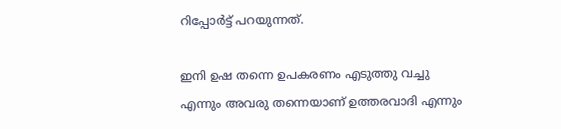റിപ്പോര്‍ട്ട് പറയുന്നത്.

ഇനി ഉഷ തന്നെ ഉപകരണം എടുത്തു വച്ചു എന്നും അവരു തന്നെയാണ് ഉത്തരവാദി എന്നും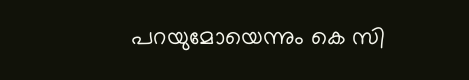പറയുമോയെന്നും കെ സി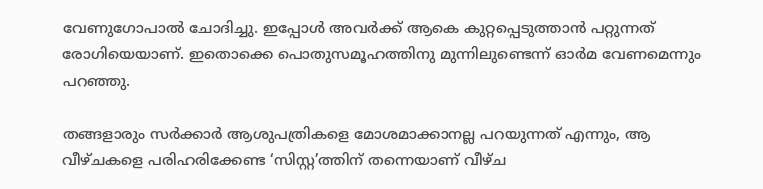വേണുഗോപാല്‍ ചോദിച്ചു. ഇപ്പോള്‍ അവര്‍ക്ക് ആകെ കുറ്റപ്പെടുത്താന്‍ പറ്റുന്നത് രോഗിയെയാണ്. ഇതൊക്കെ പൊതുസമൂഹത്തിനു മുന്നിലുണ്ടെന്ന് ഓര്‍മ വേണമെന്നും പറഞ്ഞു.

തങ്ങളാരും സര്‍ക്കാര്‍ ആശുപത്രികളെ മോശമാക്കാനല്ല പറയുന്നത് എന്നും, ആ വീഴ്ചകളെ പരിഹരിക്കേണ്ട ‘സിസ്റ്റ’ത്തിന് തന്നെയാണ് വീഴ്ച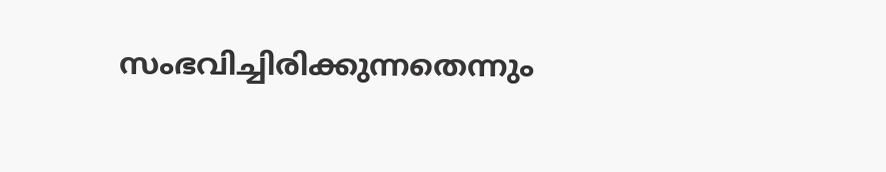സംഭവിച്ചിരിക്കുന്നതെന്നും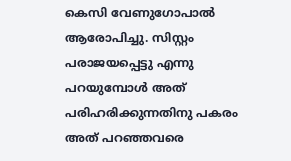കെസി വേണുഗോപാല്‍ ആരോപിച്ചു. സിസ്റ്റം പരാജയപ്പെട്ടു എന്നു പറയുമ്പോള്‍ അത് പരിഹരിക്കുന്നതിനു പകരം അത് പറഞ്ഞവരെ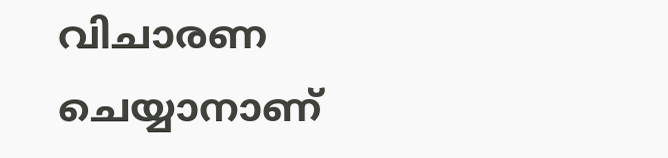വിചാരണ ചെയ്യാനാണ്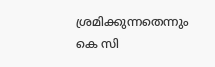ശ്രമിക്കുന്നതെന്നും കെ സി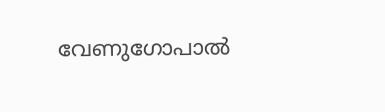വേണുഗോപാല്‍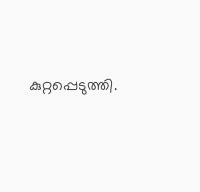കുറ്റപ്പെടുത്തി.